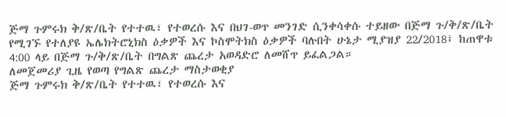ጅማ ጉምሩክ ቅ/ጽ/ቤት የተተዉ፣ የተወረሱ እና በህገ-ወጥ መንገድ ሲንቀሳቀሱ ተይዘው በጅማ ጉ/ቅ/ጽ/ቤት የሚገኙ የተለያዩ ኤሌክትሮኒክስ ዕቃዎች እና ኮስሞትክስ ዕቃዎች ባሉበት ሁኔታ ሚያዝያ 22/2018፤ ከጠዋቱ 4:00 ላይ በጅማ ጉ/ቅ/ጽ/ቤት በግልጽ ጨረታ አወዳድሮ ለመሸጥ ይፈልጋል።
ለመጀመሪያ ጊዜ የወጣ የግልጽ ጨረታ ማስታወቂያ
ጅማ ጉምሩክ ቅ/ጽ/ቤት የተተዉ፣ የተወረሱ እና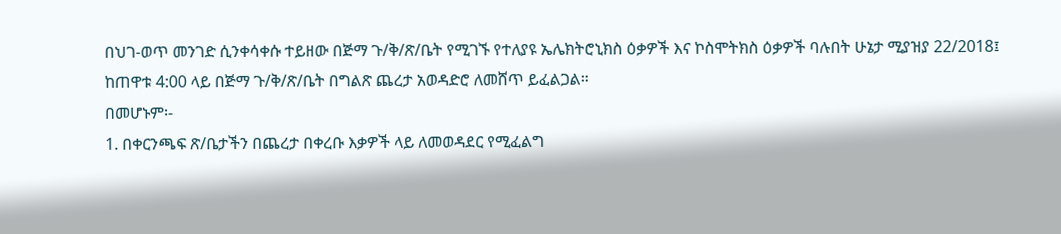በህገ-ወጥ መንገድ ሲንቀሳቀሱ ተይዘው በጅማ ጉ/ቅ/ጽ/ቤት የሚገኙ የተለያዩ ኤሌክትሮኒክስ ዕቃዎች እና ኮስሞትክስ ዕቃዎች ባሉበት ሁኔታ ሚያዝያ 22/2018፤ ከጠዋቱ 4:00 ላይ በጅማ ጉ/ቅ/ጽ/ቤት በግልጽ ጨረታ አወዳድሮ ለመሸጥ ይፈልጋል።
በመሆኑም፡-
1. በቀርንጫፍ ጽ/ቤታችን በጨረታ በቀረቡ እቃዎች ላይ ለመወዳደር የሚፈልግ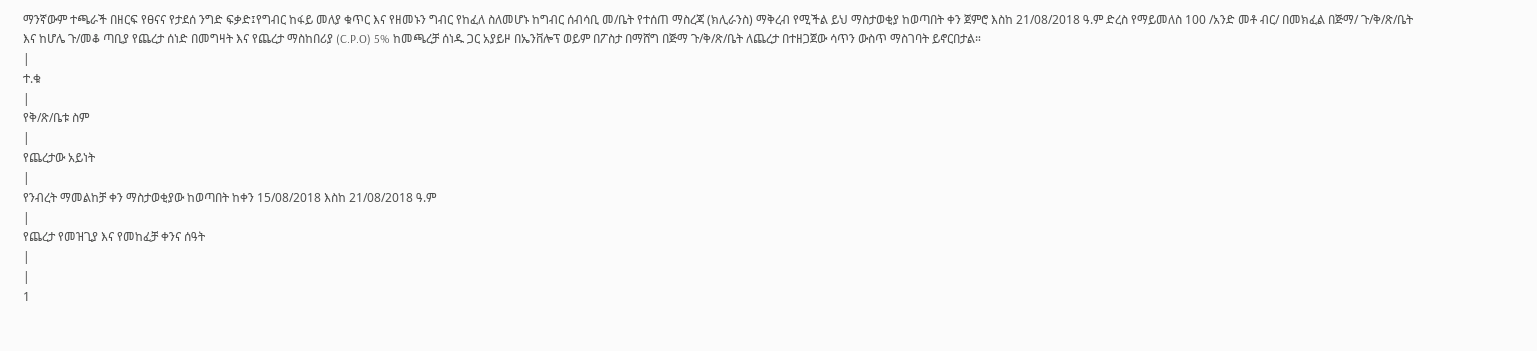ማንኛውም ተጫራች በዘርፍ የፀናና የታደሰ ንግድ ፍቃድ፤የግብር ከፋይ መለያ ቁጥር እና የዘመኑን ግብር የከፈለ ስለመሆኑ ከግብር ሰብሳቢ መ/ቤት የተሰጠ ማስረጃ (ክሊራንስ) ማቅረብ የሚችል ይህ ማስታወቂያ ከወጣበት ቀን ጀምሮ እስከ 21/08/2018 ዓ.ም ድረስ የማይመለስ 100 /አንድ መቶ ብር/ በመክፈል በጅማ/ ጉ/ቅ/ጽ/ቤት እና ከሆሌ ጉ/መቆ ጣቢያ የጨረታ ሰነድ በመግዛት እና የጨረታ ማስከበሪያ (C.P.O) 5% ከመጫረቻ ሰነዱ ጋር አያይዞ በኤንቨሎፕ ወይም በፖስታ በማሸግ በጅማ ጉ/ቅ/ጽ/ቤት ለጨረታ በተዘጋጀው ሳጥን ውስጥ ማስገባት ይኖርበታል።
|
ተ.ቁ
|
የቅ/ጽ/ቤቱ ስም
|
የጨረታው አይነት
|
የንብረት ማመልከቻ ቀን ማስታወቂያው ከወጣበት ከቀን 15/08/2018 እስከ 21/08/2018 ዓ.ም
|
የጨረታ የመዝጊያ እና የመከፈቻ ቀንና ሰዓት
|
|
1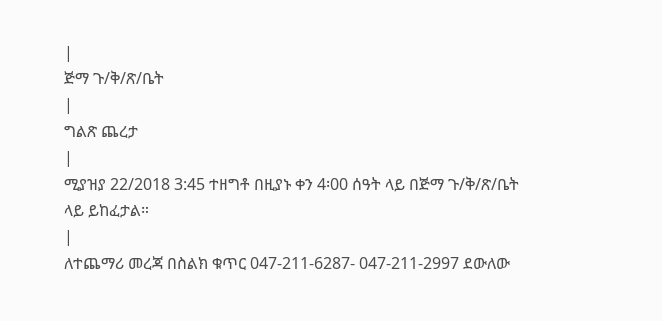|
ጅማ ጉ/ቅ/ጽ/ቤት
|
ግልጽ ጨረታ
|
ሚያዝያ 22/2018 3:45 ተዘግቶ በዚያኑ ቀን 4፡00 ሰዓት ላይ በጅማ ጉ/ቅ/ጽ/ቤት ላይ ይከፈታል።
|
ለተጨማሪ መረጃ በስልክ ቁጥር 047-211-6287- 047-211-2997 ደውለው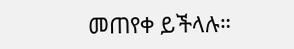መጠየቀ ይችላሉ።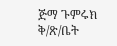ጅማ ጉምሩክ ቅ/ጽ/ቤት